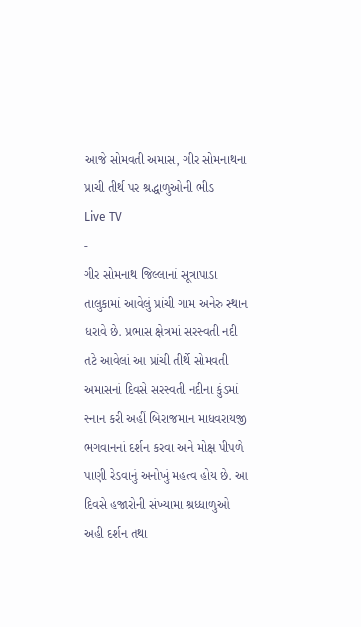આજે સોમવતી અમાસ, ગીર સોમનાથના પ્રાચી તીર્થ પર શ્રદ્ધાળુઓની ભીડ
Live TV
-
ગીર સોમનાથ જિલ્લાનાં સૂત્રાપાડા તાલુકામાં આવેલું પ્રાંચી ગામ અનેરુ સ્થાન ધરાવે છે. પ્રભાસ ક્ષેત્રમાં સરસ્વતી નદી તટે આવેલાં આ પ્રાંચી તીર્થે સોમવતી અમાસનાં દિવસે સરસ્વતી નદીના કુંડમાં સ્નાન કરી અહીં બિરાજમાન માધવરાયજી ભગવાનનાં દર્શન કરવા અને મોક્ષ પીપળે પાણી રેડવાનું અનોખું મહત્વ હોય છે. આ દિવસે હજારોની સંખ્યામા શ્રધ્ધાળુઓ અહી દર્શન તથા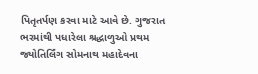પિતૃતર્પણ કરવા માટે આવે છે. ગુજરાત ભરમાંથી પધારેલા શ્રદ્ધાળુઓ પ્રથમ જ્યોતિર્લિંગ સોમનાથ મહાદેવના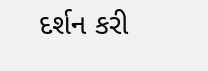દર્શન કરી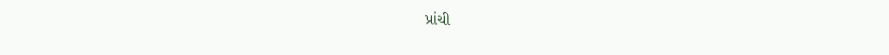પ્રાંચી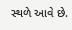સ્થળે આવે છે.